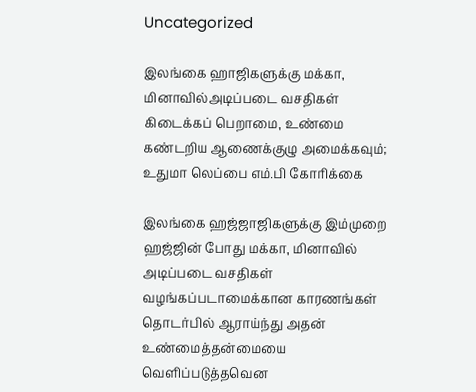Uncategorized

இலங்கை ஹாஜிகளுக்கு மக்கா, மினாவில்அடிப்படை வசதிகள் கிடைக்கப் பெறாமை, உண்மை கண்டறிய ஆணைக்குழு அமைக்கவும்; உதுமா லெப்பை எம்.பி கோரிக்கை

இலங்கை ஹஜ்ஜாஜிகளுக்கு இம்முறை ஹஜ்ஜின் போது மக்கா, மினாவில் அடிப்படை வசதிகள் வழங்கப்படாமைக்கான காரணங்கள் தொடர்பில் ஆராய்ந்து அதன் உண்மைத்தன்மையை வெளிப்படுத்தவென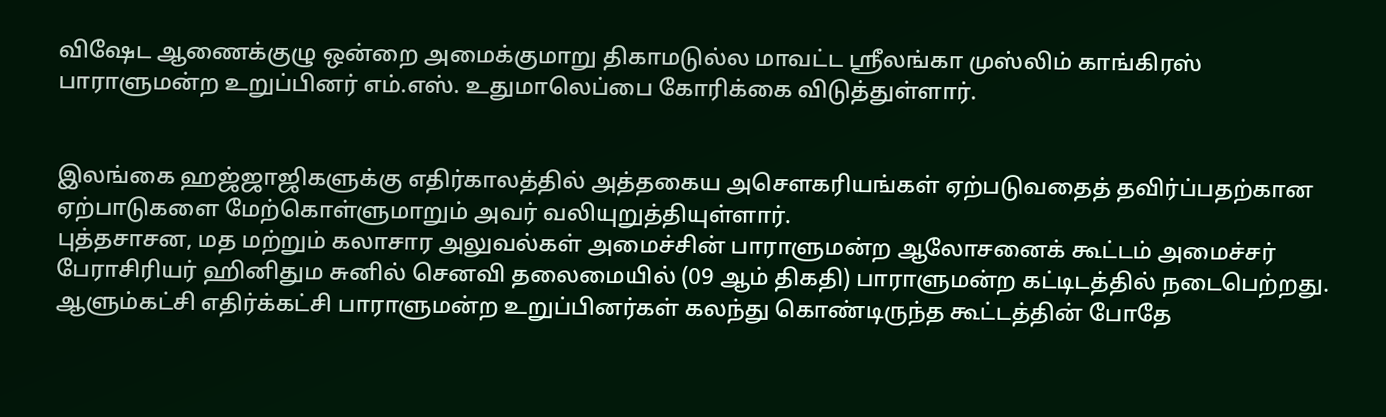விஷேட ஆணைக்குழு ஒன்றை அமைக்குமாறு திகாமடுல்ல மாவட்ட ஶ்ரீலங்கா முஸ்லிம் காங்கிரஸ் பாராளுமன்ற உறுப்பினர் எம்.எஸ். உதுமாலெப்பை கோரிக்கை விடுத்துள்ளார்.


இலங்கை ஹஜ்ஜாஜிகளுக்கு எதிர்காலத்தில் அத்தகைய அசௌகரியங்கள் ஏற்படுவதைத் தவிர்ப்பதற்கான ஏற்பாடுகளை மேற்கொள்ளுமாறும் அவர் வலியுறுத்தியுள்ளார்.
புத்தசாசன, மத மற்றும் கலாசார அலுவல்கள் அமைச்சின் பாராளுமன்ற ஆலோசனைக் கூட்டம் அமைச்சர் பேராசிரியர் ஹினிதும சுனில் செனவி தலைமையில் (09 ஆம் திகதி) பாராளுமன்ற கட்டிடத்தில் நடைபெற்றது. ஆளும்கட்சி எதிர்க்கட்சி பாராளுமன்ற உறுப்பினர்கள் கலந்து கொண்டிருந்த கூட்டத்தின் போதே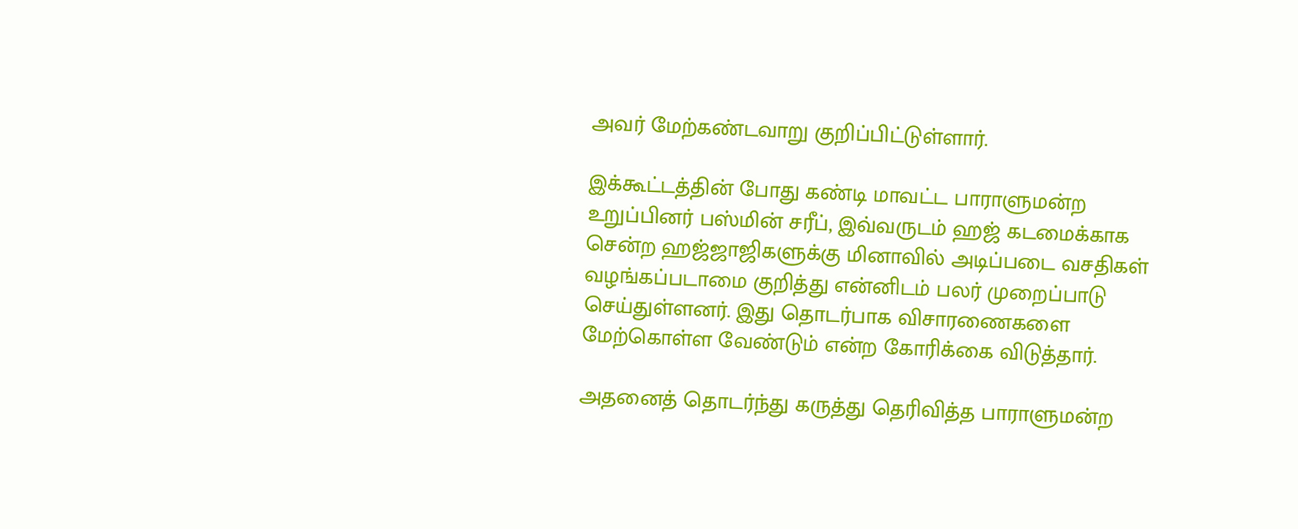அவர் மேற்கண்டவாறு குறிப்பிட்டுள்ளார்.

இக்கூட்டத்தின் போது கண்டி மாவட்ட பாராளுமன்ற உறுப்பினர் பஸ்மின் சரீப், இவ்வருடம் ஹஜ் கடமைக்காக சென்ற ஹஜ்ஜாஜிகளுக்கு மினாவில் அடிப்படை வசதிகள் வழங்கப்படாமை குறித்து என்னிடம் பலர் முறைப்பாடு செய்துள்ளனர். இது தொடர்பாக விசாரணைகளை மேற்கொள்ள வேண்டும் என்ற கோரிக்கை விடுத்தார்.

அதனைத் தொடர்ந்து கருத்து தெரிவித்த பாராளுமன்ற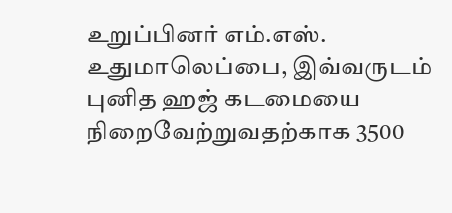உறுப்பினர் எம்.எஸ். உதுமாலெப்பை, இவ்வருடம் புனித ஹஜ் கடமையை நிறைவேற்றுவதற்காக 3500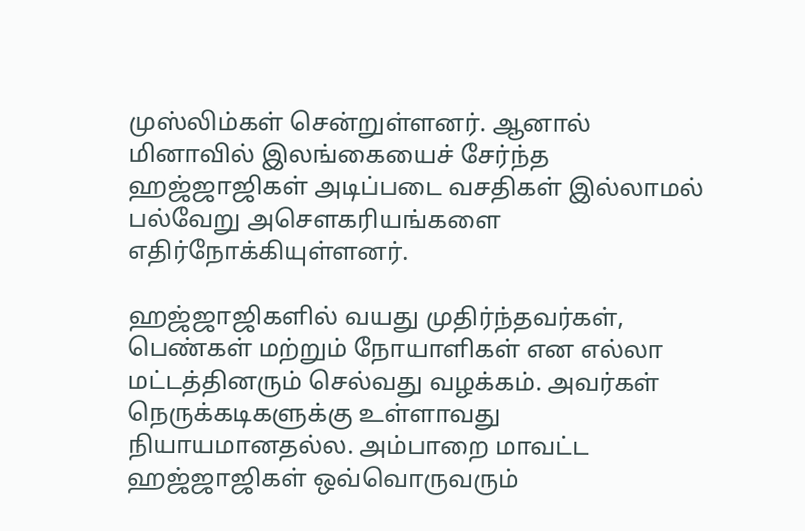முஸ்லிம்கள் சென்றுள்ளனர். ஆனால் மினாவில் இலங்கையைச் சேர்ந்த ஹஜ்ஜாஜிகள் அடிப்படை வசதிகள் இல்லாமல் பல்வேறு அசௌகரியங்களை எதிர்நோக்கியுள்ளனர்.

ஹஜ்ஜாஜிகளில் வயது முதிர்ந்தவர்கள், பெண்கள் மற்றும் நோயாளிகள் என எல்லா மட்டத்தினரும் செல்வது வழக்கம். அவர்கள் நெருக்கடிகளுக்கு உள்ளாவது நியாயமானதல்ல. அம்பாறை மாவட்ட ஹஜ்ஜாஜிகள் ஒவ்வொருவரும்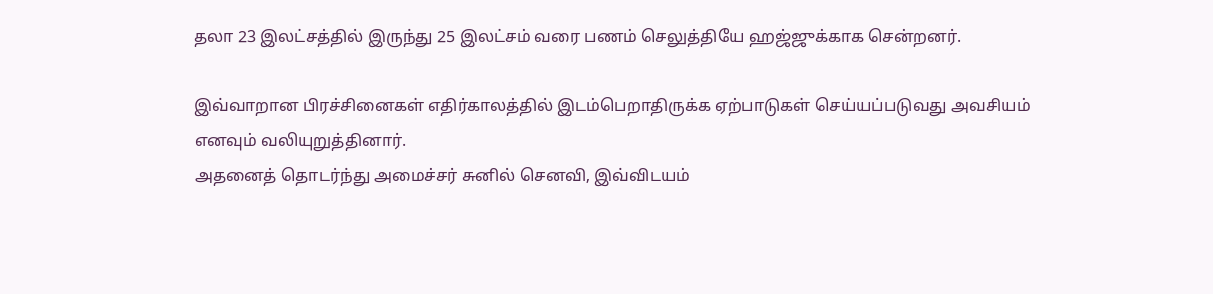தலா 23 இலட்சத்தில் இருந்து 25 இலட்சம் வரை பணம் செலுத்தியே ஹஜ்ஜுக்காக சென்றனர்.

இவ்வாறான பிரச்சினைகள் எதிர்காலத்தில் இடம்பெறாதிருக்க ஏற்பாடுகள் செய்யப்படுவது அவசியம் எனவும் வலியுறுத்தினார்.
அதனைத் தொடர்ந்து அமைச்சர் சுனில் செனவி, இவ்விடயம்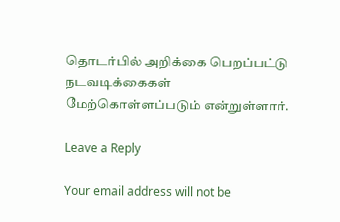தொடர்பில் அறிக்கை பெறப்பட்டு நடவடிக்கைகள் மேற்கொள்ளப்படும் என்றுள்ளார்.

Leave a Reply

Your email address will not be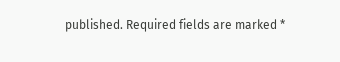published. Required fields are marked *